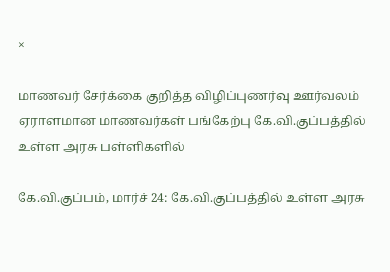×

மாணவர் சேர்க்கை குறித்த விழிப்புணர்வு ஊர்வலம் ஏராளமான மாணவர்கள் பங்கேற்பு கே.வி.குப்பத்தில் உள்ள அரசு பள்ளிகளில்

கே.வி.குப்பம், மார்ச் 24: கே.வி.குப்பத்தில் உள்ள அரசு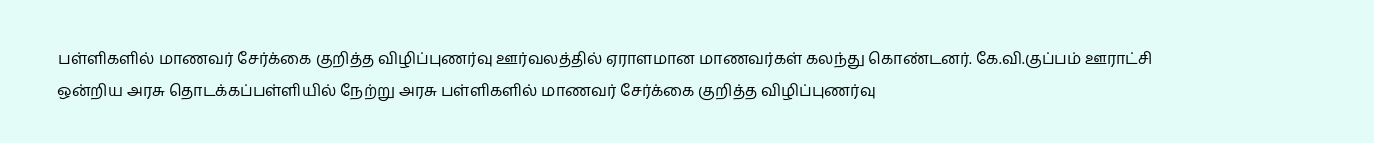பள்ளிகளில் மாணவர் சேர்க்கை குறித்த விழிப்புணர்வு ஊர்வலத்தில் ஏராளமான மாணவர்கள் கலந்து கொண்டனர். கே.வி.குப்பம் ஊராட்சி ஒன்றிய அரசு தொடக்கப்பள்ளியில் நேற்று அரசு பள்ளிகளில் மாணவர் சேர்க்கை குறித்த விழிப்புணர்வு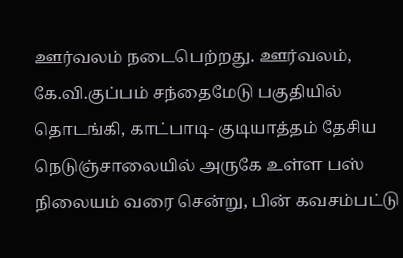ஊர்வலம் நடைபெற்றது. ஊர்வலம், கே.வி.குப்பம் சந்தைமேடு பகுதியில் தொடங்கி, காட்பாடி- குடியாத்தம் தேசிய நெடுஞ்சாலையில் அருகே உள்ள பஸ் நிலையம் வரை சென்று, பின் கவசம்பட்டு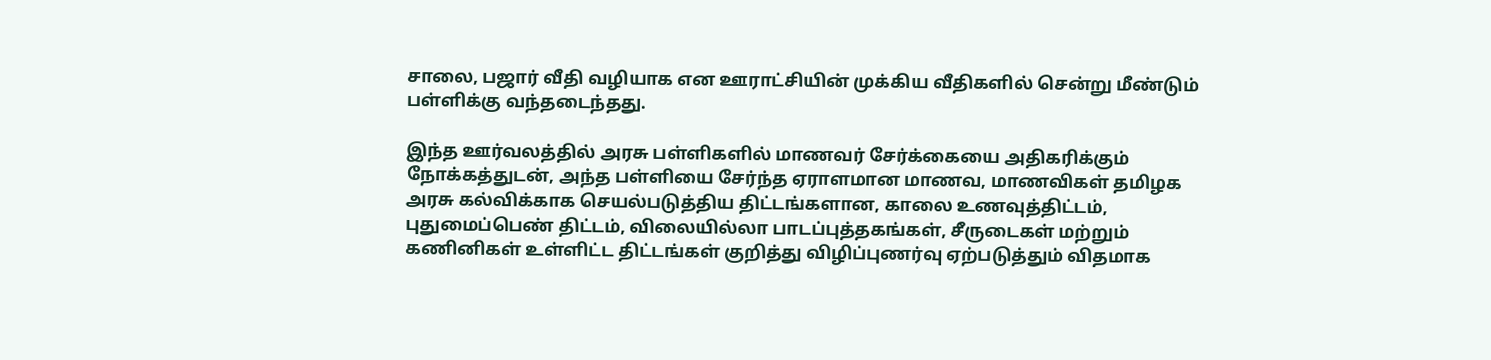சாலை, பஜார் வீதி வழியாக என ஊராட்சியின் முக்கிய வீதிகளில் சென்று மீண்டும் பள்ளிக்கு வந்தடைந்தது.

இந்த ஊர்வலத்தில் அரசு பள்ளிகளில் மாணவர் சேர்க்கையை அதிகரிக்கும் நோக்கத்துடன், அந்த பள்ளியை சேர்ந்த ஏராளமான மாணவ, மாணவிகள் தமிழக அரசு கல்விக்காக செயல்படுத்திய திட்டங்களான, காலை உணவுத்திட்டம், புதுமைப்பெண் திட்டம், விலையில்லா பாடப்புத்தகங்கள், சீருடைகள் மற்றும் கணினிகள் உள்ளிட்ட திட்டங்கள் குறித்து விழிப்புணர்வு ஏற்படுத்தும் விதமாக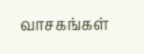வாசகங்கள்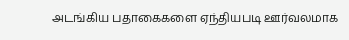அடங்கிய பதாகைகளை ஏந்தியபடி ஊர்வலமாக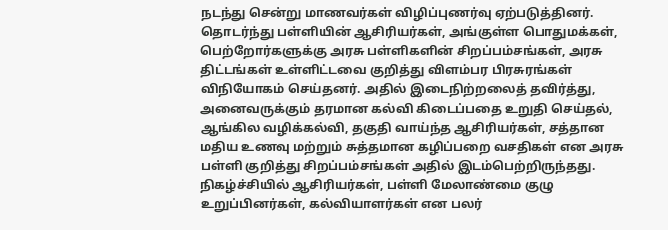நடந்து சென்று மாணவர்கள் விழிப்புணர்வு ஏற்படுத்தினர். தொடர்ந்து பள்ளியின் ஆசிரியர்கள், அங்குள்ள பொதுமக்கள், பெற்றோர்களுக்கு அரசு பள்ளிகளின் சிறப்பம்சங்கள், அரசு திட்டங்கள் உள்ளிட்டவை குறித்து விளம்பர பிரசுரங்கள் விநியோகம் செய்தனர். அதில் இடைநிற்றலைத் தவிர்த்து, அனைவருக்கும் தரமான கல்வி கிடைப்பதை உறுதி செய்தல், ஆங்கில வழிக்கல்வி, தகுதி வாய்ந்த ஆசிரியர்கள், சத்தான மதிய உணவு மற்றும் சுத்தமான கழிப்பறை வசதிகள் என அரசு பள்ளி குறித்து சிறப்பம்சங்கள் அதில் இடம்பெற்றிருந்தது. நிகழ்ச்சியில் ஆசிரியர்கள், பள்ளி மேலாண்மை குழு உறுப்பினர்கள், கல்வியாளர்கள் என பலர்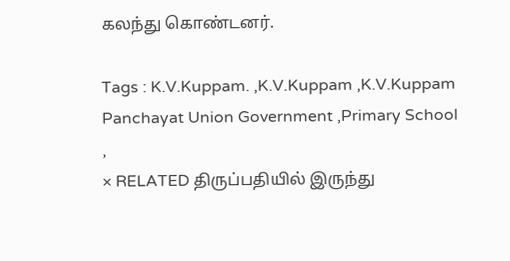கலந்து கொண்டனர்.

Tags : K.V.Kuppam. ,K.V.Kuppam ,K.V.Kuppam Panchayat Union Government ,Primary School ,
× RELATED திருப்பதியில் இருந்து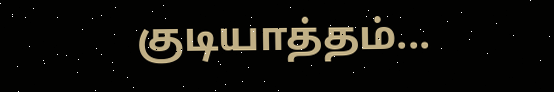குடியாத்தம்...